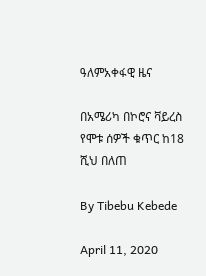ዓለምአቀፋዊ ዜና

በአሜሪካ በኮሮና ቫይረስ የሞቱ ሰዎች ቁጥር ከ18 ሺህ በለጠ

By Tibebu Kebede

April 11, 2020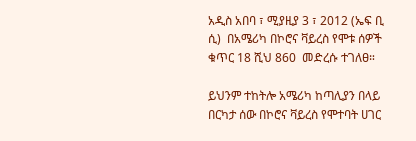አዲስ አበባ ፣ ሚያዚያ 3 ፣ 2012 (ኤፍ ቢ ሲ)  በአሜሪካ በኮሮና ቫይረስ የሞቱ ሰዎች ቁጥር 18 ሺህ 860  መድረሱ ተገለፀ።

ይህንም ተከትሎ አሜሪካ ከጣሊያን በላይ በርካታ ሰው በኮሮና ቫይረስ የሞተባት ሀገር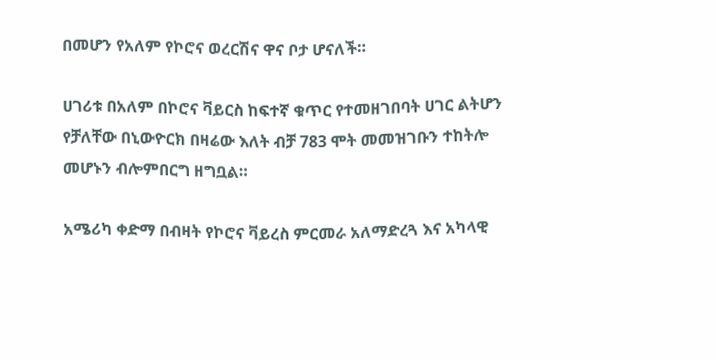በመሆን የአለም የኮሮና ወረርሽና ዋና ቦታ ሆናለች።

ሀገሪቱ በአለም በኮሮና ቫይርስ ከፍተኛ ቁጥር የተመዘገበባት ሀገር ልትሆን የቻለቸው በኒውዮርክ በዛሬው እለት ብቻ 783 ሞት መመዝገቡን ተከትሎ መሆኑን ብሎምበርግ ዘግቧል።

አሜሪካ ቀድማ በብዛት የኮሮና ቫይረስ ምርመራ አለማድረጓ እና አካላዊ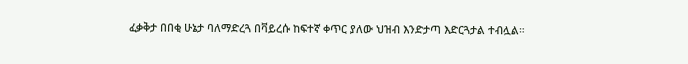ፈቃቅታ በበቂ ሁኔታ ባለማድረጓ በቫይረሱ ከፍተኛ ቀጥር ያለው ህዝብ እንድታጣ እድርጓታል ተብሏል።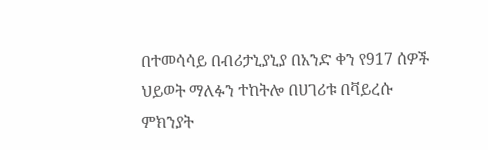በተመሳሳይ በብሪታኒያኒያ በአንድ ቀን የ917 ሰዎች ህይወት ማለፉን ተከትሎ በሀገሪቱ በቫይረሱ ምክንያት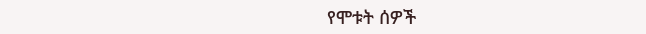የሞቱት ሰዎች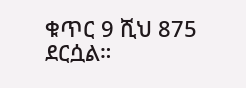ቁጥር 9 ሺህ 875 ደርሷል።